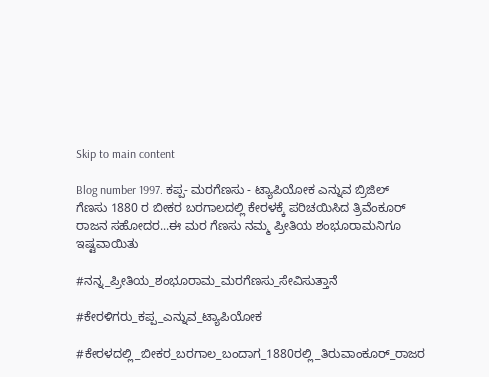Skip to main content

Blog number 1997. ಕಪ್ಪ- ಮರಗೆಣಸು - ಟ್ಯಾಪಿಯೋಕ ಎನ್ನುವ ಬ್ರಿಜಿಲ್ ಗೆಣಸು 1880 ರ ಬೀಕರ ಬರಗಾಲದಲ್ಲಿ ಕೇರಳಕ್ಕೆ ಪರಿಚಯಿಸಿದ ತ್ರಿವೆಂಕೂರ್ ರಾಜನ ಸಹೋದರ...ಈ ಮರ ಗೆಣಸು ನಮ್ಮ ಪ್ರೀತಿಯ ಶಂಭೂರಾಮನಿಗೂ ಇಷ್ಟವಾಯಿತು

#ನನ್ನ_ಪ್ರೀತಿಯ_ಶಂಭೂರಾಮ_ಮರಗೆಣಸು_ಸೇವಿಸುತ್ತಾನೆ

#ಕೇರಳಿಗರು_ಕಪ್ಪ_ಎನ್ನುವ_ಟ್ಯಾಪಿಯೋಕ

#ಕೇರಳದಲ್ಲಿ_ಬೀಕರ_ಬರಗಾಲ_ಬಂದಾಗ_1880ರಲ್ಲಿ_ತಿರುವಾಂಕೂರ್_ರಾಜರ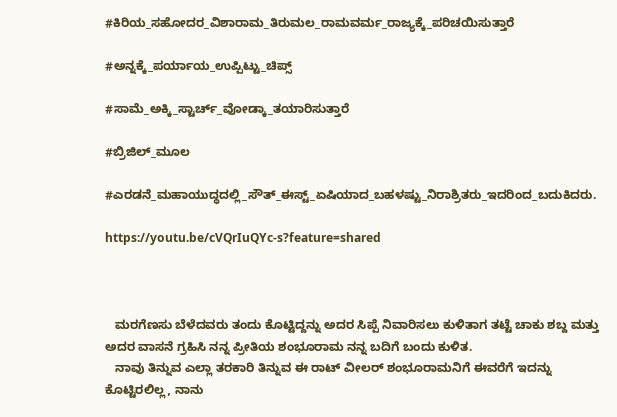#ಕಿರಿಯ_ಸಹೋದರ_ವಿಶಾರಾಮ_ತಿರುಮಲ_ರಾಮವರ್ಮ_ರಾಜ್ಯಕ್ಕೆ_ಪರಿಚಯಿಸುತ್ತಾರೆ

#ಅನ್ನಕ್ಕೆ_ಪರ್ಯಾಯ_ಉಪ್ಪಿಟ್ಟು_ಚಿಪ್ಸ್

#ಸಾಮೆ_ಅಕ್ಕಿ_ಸ್ಟಾರ್ಚ್_ವೋಡ್ಕಾ_ತಯಾರಿಸುತ್ತಾರೆ

#ಬ್ರಿಜಿಲ್_ಮೂಲ

#ಎರಡನೆ_ಮಹಾಯುದ್ಧದಲ್ಲಿ_ಸೌತ್_ಈಸ್ಟ್_ಏಷಿಯಾದ_ಬಹಳಷ್ಟು_ನಿರಾಶ್ರಿತರು_ಇದರಿಂದ_ಬದುಕಿದರು.

https://youtu.be/cVQrIuQYc-s?feature=shared



   ಮರಗೆಣಸು ಬೆಳೆದವರು ತಂದು ಕೊಟ್ಟಿದ್ದನ್ನು ಅದರ ಸಿಪ್ಪೆ ನಿವಾರಿಸಲು ಕುಳಿತಾಗ ತಟ್ಟೆ ಚಾಕು ಶಬ್ದ ಮತ್ತು ಅದರ ವಾಸನೆ ಗ್ರಹಿಸಿ ನನ್ನ ಪ್ರೀತಿಯ ಶಂಭೂರಾಮ ನನ್ನ ಬದಿಗೆ ಬಂದು ಕುಳಿತ.
   ನಾವು ತಿನ್ನುವ ಎಲ್ಲಾ ತರಕಾರಿ ತಿನ್ನುವ ಈ ರಾಟ್ ವೀಲರ್ ಶಂಭೂರಾಮನಿಗೆ ಈವರೆಗೆ ಇದನ್ನು ಕೊಟ್ಟಿರಲಿಲ್ಲ, ನಾನು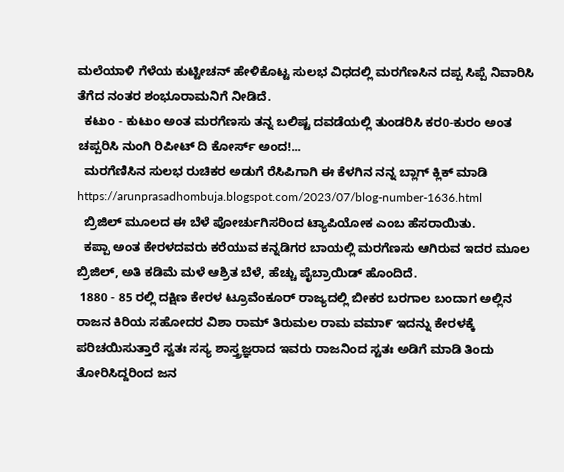ಮಲೆಯಾಳಿ ಗೆಳೆಯ ಕುಟ್ಟೀಚನ್ ಹೇಳಿಕೊಟ್ಟ ಸುಲಭ ವಿಧದಲ್ಲಿ ಮರಗೆಣಸಿನ ದಪ್ಪ ಸಿಪ್ಪೆ ನಿವಾರಿಸಿ ತೆಗೆದ ನಂತರ ಶಂಭೂರಾಮನಿಗೆ ನೀಡಿದೆ.
  ಕಟುಂ - ಕುಟುಂ ಅಂತ ಮರಗೆಣಸು ತನ್ನ ಬಲಿಷ್ಟ ದವಡೆಯಲ್ಲಿ ತುಂಡರಿಸಿ ಕರ0-ಕುರಂ ಅಂತ ಚಪ್ಪರಿಸಿ ನುಂಗಿ ರಿಪೀಟ್ ದಿ ಕೋರ್ಸ್ ಅಂದ!...
  ಮರಗೆಣಿಸಿನ ಸುಲಭ ರುಚಿಕರ ಅಡುಗೆ ರೆಸಿಪಿಗಾಗಿ ಈ ಕೆಳಗಿನ ನನ್ನ ಬ್ಲಾಗ್ ಕ್ಲಿಕ್ ಮಾಡಿ https://arunprasadhombuja.blogspot.com/2023/07/blog-number-1636.html
  ಬ್ರಿಜಿಲ್ ಮೂಲದ ಈ ಬೆಳೆ ಪೋರ್ಚುಗಿಸರಿಂದ ಟ್ಯಾಪಿಯೋಕ ಎಂಬ ಹೆಸರಾಯಿತು.
  ಕಪ್ಪಾ ಅಂತ ಕೇರಳದವರು ಕರೆಯುವ ಕನ್ನಡಿಗರ ಬಾಯಲ್ಲಿ ಮರಗೆಣಸು ಆಗಿರುವ ಇದರ ಮೂಲ ಬ್ರಿಜಿಲ್, ಅತಿ ಕಡಿಮೆ ಮಳೆ ಆಶ್ರಿತ ಬೆಳೆ, ಹೆಚ್ಚು ಪೈಬ್ರಾಯಿಡ್ ಹೊಂದಿದೆ.
 1880 - 85 ರಲ್ಲಿ ದಕ್ಷಿಣ ಕೇರಳ ಟ್ರೂವೆಂಕೂರ್ ರಾಜ್ಯದಲ್ಲಿ ಬೀಕರ ಬರಗಾಲ ಬಂದಾಗ ಅಲ್ಲಿನ ರಾಜನ ಕಿರಿಯ ಸಹೋದರ ವಿಶಾ ರಾಮ್ ತಿರುಮಲ ರಾಮ ವಮಾ೯ ಇದನ್ನು ಕೇರಳಕ್ಕೆ ಪರಿಚಯಿಸುತ್ತಾರೆ ಸ್ವತಃ ಸಸ್ಯ ಶಾಸ್ತ್ರಜ್ಞರಾದ ಇವರು ರಾಜನಿಂದ ಸ್ಟತಃ ಅಡಿಗೆ ಮಾಡಿ ತಿಂದು ತೋರಿಸಿದ್ದರಿಂದ ಜನ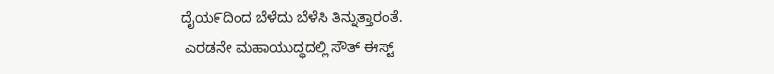ದೈಯ೯ದಿಂದ ಬೆಳೆದು ಬೆಳೆಸಿ ತಿನ್ನುತ್ತಾರಂತೆ.
 ಎರಡನೇ ಮಹಾಯುದ್ಧದಲ್ಲಿ ಸೌತ್ ಈಸ್ಟ್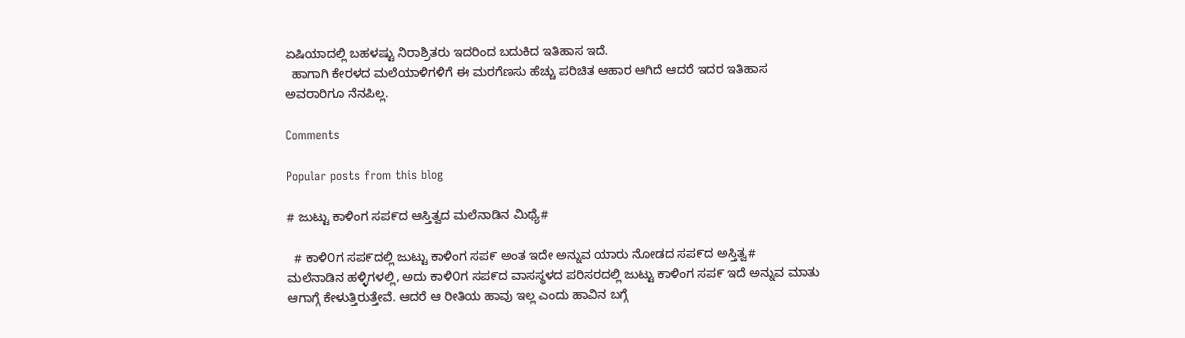ಏಷಿಯಾದಲ್ಲಿ ಬಹಳಷ್ಟು ನಿರಾಶ್ರಿತರು ಇದರಿಂದ ಬದುಕಿದ ಇತಿಹಾಸ ಇದೆ.
  ಹಾಗಾಗಿ ಕೇರಳದ ಮಲೆಯಾಳಿಗಳಿಗೆ ಈ ಮರಗೆಣಸು ಹೆಚ್ಚು ಪರಿಚಿತ ಆಹಾರ ಆಗಿದೆ ಆದರೆ ಇದರ ಇತಿಹಾಸ ಅವರಾರಿಗೂ ನೆನಪಿಲ್ಲ.

Comments

Popular posts from this blog

# ಜುಟ್ಟು ಕಾಳಿಂಗ ಸಪ೯ದ ಆಸ್ತಿತ್ವದ ಮಲೆನಾಡಿನ ಮಿಥ್ಯೆ#

  # ಕಾಳಿ೦ಗ ಸಪ೯ದಲ್ಲಿ ಜುಟ್ಟು ಕಾಳಿಂಗ ಸಪ೯ ಅಂತ ಇದೇ ಅನ್ನುವ ಯಾರು ನೋಡದ ಸಪ೯ದ ಅಸ್ತಿತ್ವ#    ಮಲೆನಾಡಿನ ಹಳ್ಳಿಗಳಲ್ಲಿ, ಅದು ಕಾಳಿ೦ಗ ಸಪ೯ದ ವಾಸಸ್ಥಳದ ಪರಿಸರದಲ್ಲಿ ಜುಟ್ಟು ಕಾಳಿಂಗ ಸಪ೯ ಇದೆ ಅನ್ನುವ ಮಾತು ಆಗಾಗ್ಗೆ ಕೇಳುತ್ತಿರುತ್ತೇವೆ. ಆದರೆ ಆ ರೀತಿಯ ಹಾವು ಇಲ್ಲ ಎಂದು ಹಾವಿನ ಬಗ್ಗೆ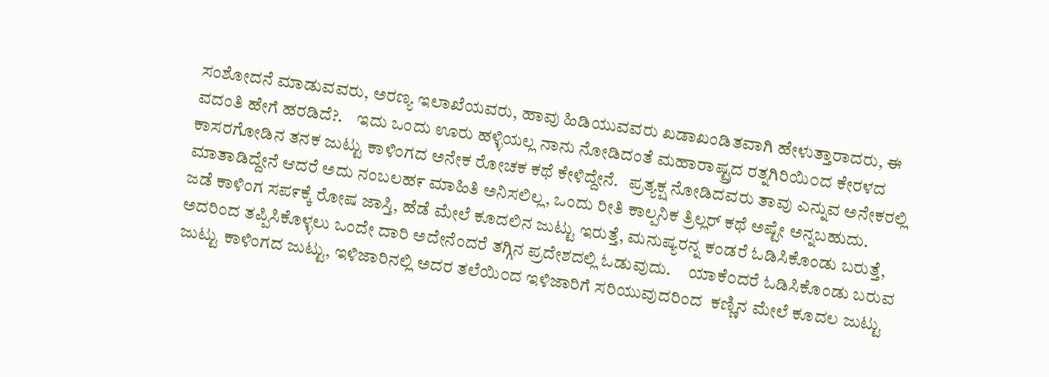ಸಂಶೋದನೆ ಮಾಡುವವರು, ಅರಣ್ಯ ಇಲಾಖೆಯವರು, ಹಾವು ಹಿಡಿಯುವವರು ಖಡಾಖಂಡಿತವಾಗಿ ಹೇಳುತ್ತಾರಾದರು, ಈ ವದಂತಿ ಹೇಗೆ ಹರಡಿದೆ?.    ಇದು ಒಂದು ಊರು ಹಳ್ಳಿಯಲ್ಲ ನಾನು ನೋಡಿದಂತೆ ಮಹಾರಾಷ್ಟ್ರದ ರತ್ನಗಿರಿಯಿ೦ದ ಕೇರಳದ ಕಾಸರಗೋಡಿನ ತನಕ ಜುಟ್ಟು ಕಾಳಿಂಗದ ಅನೇಕ ರೋಚಕ ಕಥೆ ಕೇಳಿದ್ದೇನೆ.   ಪ್ರತ್ಯಕ್ಷ ನೋಡಿದವರು ತಾವು ಎನ್ನುವ ಅನೇಕರಲ್ಲಿ ಮಾತಾಡಿದ್ದೇನೆ ಆದರೆ ಅದು ನಂಬಲಹ೯ ಮಾಹಿತಿ ಅನಿಸಲಿಲ್ಲ, ಒಂದು ರೀತಿ ಕಾಲ್ಪನಿಕ ತ್ರಿಲ್ಲರ್ ಕಥೆ ಅಷ್ಟೇ ಅನ್ನಬಹುದು.    ಜಡೆ ಕಾಳಿಂಗ ಸಪ೯ಕ್ಕೆ ರೋಷ ಜಾಸ್ತಿ, ಹೆಡೆ ಮೇಲೆ ಕೂದಲಿನ ಜುಟ್ಟು ಇರುತ್ತೆ, ಮನುಷ್ಯರನ್ನ ಕಂಡರೆ ಓಡಿಸಿಕೊಂಡು ಬರುತ್ತೆ, ಅದರಿಂದ ತಪ್ಪಿಸಿಕೊಳ್ಳಲು ಒಂದೇ ದಾರಿ ಅದೇನೆಂದರೆ ತಗ್ಗಿನ ಪ್ರದೇಶದಲ್ಲಿ ಓಡುವುದು.     ಯಾಕೆ೦ದರೆ ಓಡಿಸಿಕೊಂಡು ಬರುವ ಜುಟ್ಟು ಕಾಳಿಂಗದ ಜುಟ್ಟು, ಇಳಿಜಾರಿನಲ್ಲಿ ಅದರ ತಲೆಯಿ೦ದ ಇಳಿಜಾರಿಗೆ ಸರಿಯುವುದರಿಂದ  ಕಣ್ಣಿನ ಮೇಲೆ ಕೂದಲ ಜುಟ್ಟು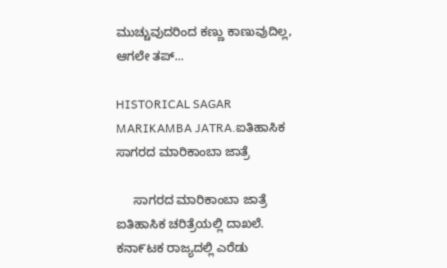ಮುಚ್ಚುವುದರಿಂದ ಕಣ್ಣು ಕಾಣುವುದಿಲ್ಲ, ಆಗಲೇ ತಪ್...

HISTORICAL SAGAR MARIKAMBA JATRA.ಐತಿಹಾಸಿಕ ಸಾಗರದ ಮಾರಿಕಾಂಬಾ ಜಾತ್ರೆ

     ಸಾಗರದ ಮಾರಿಕಾಂಬಾ ಜಾತ್ರೆ ಐತಿಹಾಸಿಕ ಚರಿತ್ರೆಯಲ್ಲಿ ದಾಖಲೆ.        ಕನಾ೯ಟಕ ರಾಜ್ಯದಲ್ಲಿ ಎರೆಡು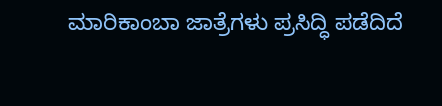ಮಾರಿಕಾಂಬಾ ಜಾತ್ರೆಗಳು ಪ್ರಸಿದ್ಧಿ ಪಡೆದಿದೆ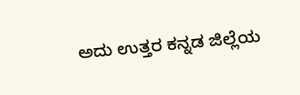ಅದು ಉತ್ತರ ಕನ್ನಡ ಜಿಲ್ಲೆಯ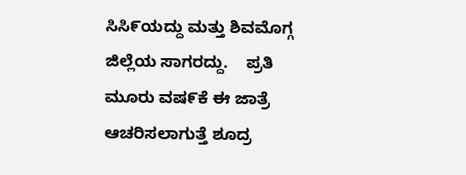ಸಿಸಿ೯ಯದ್ದು ಮತ್ತು ಶಿವಮೊಗ್ಗ ಜಿಲ್ಲೆಯ ಸಾಗರದ್ದು.    ಪ್ರತಿ ಮೂರು ವಷ೯ಕೆ ಈ ಜಾತ್ರೆ ಆಚರಿಸಲಾಗುತ್ತೆ ಶೂದ್ರ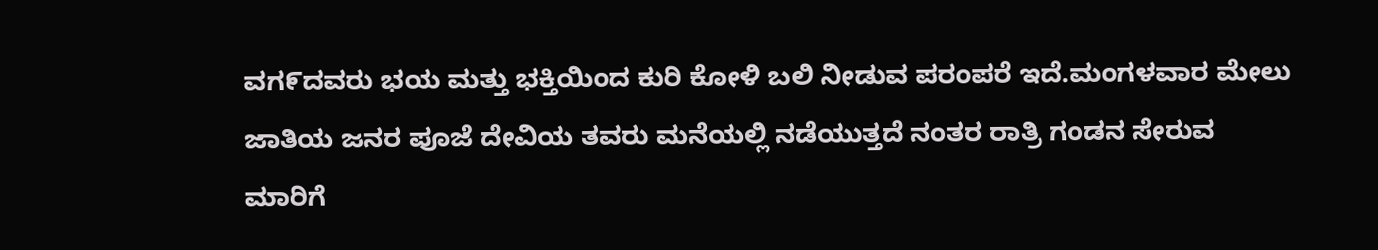ವಗ೯ದವರು ಭಯ ಮತ್ತು ಭಕ್ತಿಯಿಂದ ಕುರಿ ಕೋಳಿ ಬಲಿ ನೀಡುವ ಪರಂಪರೆ ಇದೆ.ಮಂಗಳವಾರ ಮೇಲು ಜಾತಿಯ ಜನರ ಪೂಜೆ ದೇವಿಯ ತವರು ಮನೆಯಲ್ಲಿ ನಡೆಯುತ್ತದೆ ನಂತರ ರಾತ್ರಿ ಗಂಡನ ಸೇರುವ ಮಾರಿಗೆ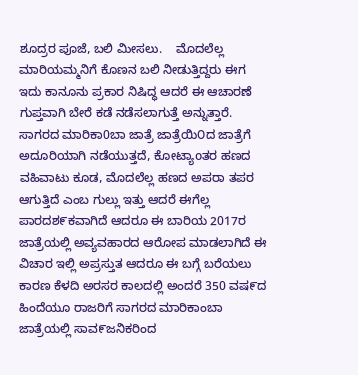ಶೂದ್ರರ ಪೂಜೆ, ಬಲಿ ಮೀಸಲು.    ಮೊದಲೆಲ್ಲ ಮಾರಿಯಮ್ಮನಿಗೆ ಕೊಣನ ಬಲಿ ನೀಡುತ್ತಿದ್ದರು ಈಗ ಇದು ಕಾನೂನು ಪ್ರಕಾರ ನಿಷಿದ್ಧ ಆದರೆ ಈ ಆಚಾರಣೆ ಗುಪ್ತವಾಗಿ ಬೇರೆ ಕಡೆ ನಡೆಸಲಾಗುತ್ತೆ ಅನ್ನುತ್ತಾರೆ.    ಸಾಗರದ ಮಾರಿಕಾ0ಬಾ ಜಾತ್ರೆ ಜಾತ್ರೆಯಿ೦ದ ಜಾತ್ರೆಗೆ ಅದೂರಿಯಾಗಿ ನಡೆಯುತ್ತದೆ, ಕೋಟ್ಯಾoತರ ಹಣದ ವಹಿವಾಟು ಕೂಡ, ಮೊದಲೆಲ್ಲ ಹಣದ ಅಪರಾ ತಪರ ಆಗುತ್ತಿದೆ ಎಂಬ ಗುಲ್ಲು ಇತ್ತು ಆದರೆ ಈಗೆಲ್ಲ ಪಾರದಶ೯ಕವಾಗಿದೆ ಆದರೂ ಈ ಬಾರಿಯ 2017ರ ಜಾತ್ರೆಯಲ್ಲಿ ಅವ್ಯವಹಾರದ ಆರೋಪ ಮಾಡಲಾಗಿದೆ ಈ ವಿಚಾರ ಇಲ್ಲಿ ಅಪ್ರಸ್ತುತ ಆದರೂ ಈ ಬಗ್ಗೆ ಬರೆಯಲು ಕಾರಣ ಕೆಳದಿ ಅರಸರ ಕಾಲದಲ್ಲಿ ಅಂದರೆ 350 ವಷ೯ದ ಹಿಂದೆಯೂ ರಾಜರಿಗೆ ಸಾಗರದ ಮಾರಿಕಾಂಬಾ ಜಾತ್ರೆಯಲ್ಲಿ ಸಾವ೯ಜನಿಕರಿಂದ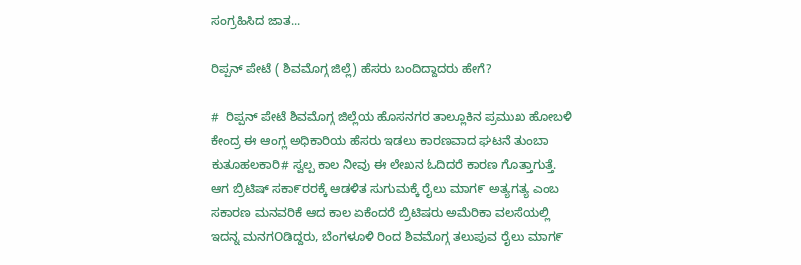ಸಂಗ್ರಹಿಸಿದ ಜಾತ...

ರಿಪ್ಪನ್ ಪೇಟೆ ( ಶಿವಮೊಗ್ಗ ಜಿಲ್ಲೆ) ಹೆಸರು ಬಂದಿದ್ದಾದರು ಹೇಗೆ?

#  ರಿಪ್ಪನ್ ಪೇಟೆ ಶಿವಮೊಗ್ಗ ಜಿಲ್ಲೆಯ ಹೊಸನಗರ ತಾಲ್ಲೂಕಿನ ಪ್ರಮುಖ ಹೋಬಳಿ ಕೇಂದ್ರ ಈ ಆಂಗ್ಲ ಅಧಿಕಾರಿಯ ಹೆಸರು ಇಡಲು ಕಾರಣವಾದ ಘಟನೆ ತುಂಬಾ ಕುತೂಹಲಕಾರಿ# ಸ್ವಲ್ಪ ಕಾಲ ನೀವು ಈ ಲೇಖನ ಓದಿದರೆ ಕಾರಣ ಗೊತ್ತಾಗುತ್ತೆ.    ಆಗ ಬ್ರಿಟಿಷ್ ಸಕಾ೯ರರಕ್ಕೆ ಆಡಳಿತ ಸುಗುಮಕ್ಕೆ ರೈಲು ಮಾಗ೯ ಅತ್ಯಗತ್ಯ ಎಂಬ ಸಕಾರಣ ಮನವರಿಕೆ ಆದ ಕಾಲ ಏಕೆಂದರೆ ಬ್ರಿಟಿಷರು ಅಮೆರಿಕಾ ವಲಸೆಯಲ್ಲಿ ಇದನ್ನ ಮನಗOಡಿದ್ದರು, ಬೆಂಗಳೂಳಿ ರಿಂದ ಶಿವಮೊಗ್ಗ ತಲುಪುವ ರೈಲು ಮಾಗ೯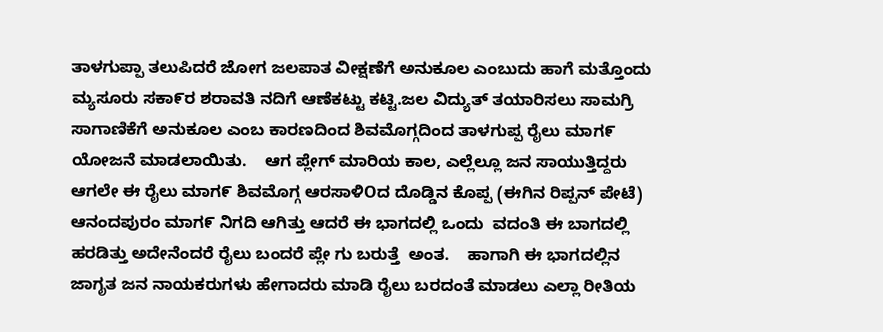ತಾಳಗುಪ್ಪಾ ತಲುಪಿದರೆ ಜೋಗ ಜಲಪಾತ ವೀಕ್ಷಣೆಗೆ ಅನುಕೂಲ ಎಂಬುದು ಹಾಗೆ ಮತ್ತೊಂದು ಮ್ಯಸೂರು ಸಕಾ೯ರ ಶರಾವತಿ ನದಿಗೆ ಆಣೆಕಟ್ಟು ಕಟ್ಟಿ.ಜಲ ವಿದ್ಯುತ್ ತಯಾರಿಸಲು ಸಾಮಗ್ರಿ ಸಾಗಾಣಿಕೆಗೆ ಅನುಕೂಲ ಎಂಬ ಕಾರಣದಿಂದ ಶಿವಮೊಗ್ಗದಿಂದ ತಾಳಗುಪ್ಪ ರೈಲು ಮಾಗ೯ ಯೋಜನೆ ಮಾಡಲಾಯಿತು.    ಆಗ ಪ್ಲೇಗ್ ಮಾರಿಯ ಕಾಲ, ಎಲ್ಲೆಲ್ಲೂ ಜನ ಸಾಯುತ್ತಿದ್ದರು ಆಗಲೇ ಈ ರೈಲು ಮಾಗ೯ ಶಿವಮೊಗ್ಗ ಆರಸಾಳಿOದ ದೊಡ್ಡಿನ ಕೊಪ್ಪ (ಈಗಿನ ರಿಪ್ಪನ್ ಪೇಟೆ) ಆನಂದಪುರಂ ಮಾಗ೯ ನಿಗದಿ ಆಗಿತ್ತು ಆದರೆ ಈ ಭಾಗದಲ್ಲಿ ಒಂದು  ವದಂತಿ ಈ ಬಾಗದಲ್ಲಿ ಹರಡಿತ್ತು ಅದೇನೆಂದರೆ ರೈಲು ಬಂದರೆ ಪ್ಲೇ ಗು ಬರುತ್ತೆ  ಅಂತ.    ಹಾಗಾಗಿ ಈ ಭಾಗದಲ್ಲಿನ ಜಾಗೃತ ಜನ ನಾಯಕರುಗಳು ಹೇಗಾದರು ಮಾಡಿ ರೈಲು ಬರದಂತೆ ಮಾಡಲು ಎಲ್ಲಾ ರೀತಿಯ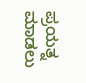ಪ್ರಯತ್ನ ಮಾಡಲು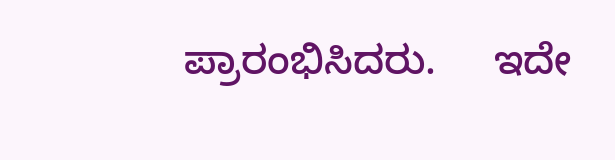ಪ್ರಾರಂಭಿಸಿದರು.     ಇದೇ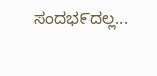ಸಂದಭ೯ದಲ್ಲ...